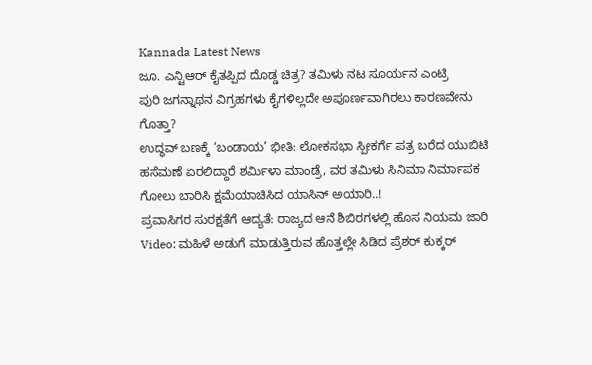Kannada Latest News
ಜೂ. ಎನ್ಟಿಆರ್ ಕೈತಪ್ಪಿದ ದೊಡ್ಡ ಚಿತ್ರ? ತಮಿಳು ನಟ ಸೂರ್ಯನ ಎಂಟ್ರಿ
ಪುರಿ ಜಗನ್ನಾಥನ ವಿಗ್ರಹಗಳು ಕೈಗಳಿಲ್ಲದೇ ಅಪೂರ್ಣವಾಗಿರಲು ಕಾರಣವೇನು ಗೊತ್ತಾ?
ಉದ್ಧವ್ ಬಣಕ್ಕೆ ‘ಬಂಡಾಯ’ ಭೀತಿ: ಲೋಕಸಭಾ ಸ್ಪೀಕರ್ಗೆ ಪತ್ರ ಬರೆದ ಯುಬಿಟಿ
ಹಸೆಮಣೆ ಏರಲಿದ್ದಾರೆ ಶರ್ಮಿಳಾ ಮಾಂಡ್ರೆ, ವರ ತಮಿಳು ಸಿನಿಮಾ ನಿರ್ಮಾಪಕ
ಗೋಲು ಬಾರಿಸಿ ಕ್ಷಮೆಯಾಚಿಸಿದ ಯಾಸಿನ್ ಅಯಾರಿ..!
ಪ್ರವಾಸಿಗರ ಸುರಕ್ಷತೆಗೆ ಆದ್ಯತೆ: ರಾಜ್ಯದ ಆನೆ ಶಿಬಿರಗಳಲ್ಲಿ ಹೊಸ ನಿಯಮ ಜಾರಿ
Video: ಮಹಿಳೆ ಅಡುಗೆ ಮಾಡುತ್ತಿರುವ ಹೊತ್ತಲ್ಲೇ ಸಿಡಿದ ಪ್ರೆಶರ್ ಕುಕ್ಕರ್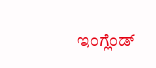ಇಂಗ್ಲೆಂಡ್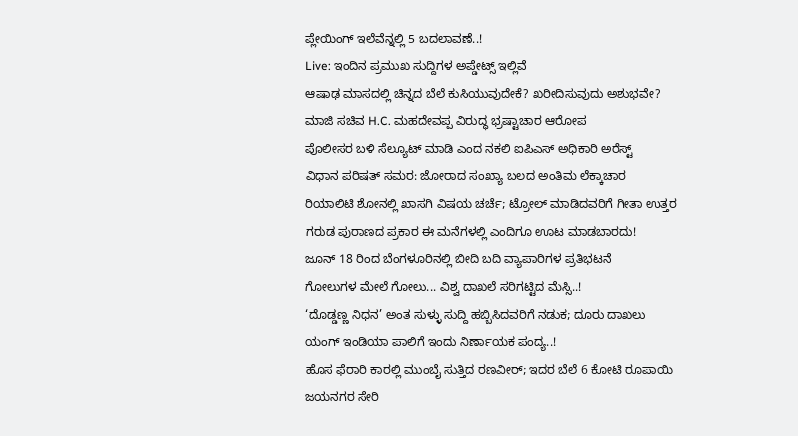ಪ್ಲೇಯಿಂಗ್ ಇಲೆವೆನ್ನಲ್ಲಿ 5 ಬದಲಾವಣೆ..!
Live: ಇಂದಿನ ಪ್ರಮುಖ ಸುದ್ದಿಗಳ ಅಪ್ಡೇಟ್ಸ್ ಇಲ್ಲಿವೆ
ಆಷಾಢ ಮಾಸದಲ್ಲಿ ಚಿನ್ನದ ಬೆಲೆ ಕುಸಿಯುವುದೇಕೆ? ಖರೀದಿಸುವುದು ಅಶುಭವೇ?
ಮಾಜಿ ಸಚಿವ H.C. ಮಹದೇವಪ್ಪ ವಿರುದ್ಧ ಭ್ರಷ್ಟಾಚಾರ ಆರೋಪ
ಪೊಲೀಸರ ಬಳಿ ಸೆಲ್ಯೂಟ್ ಮಾಡಿ ಎಂದ ನಕಲಿ ಐಪಿಎಸ್ ಅಧಿಕಾರಿ ಅರೆಸ್ಟ್
ವಿಧಾನ ಪರಿಷತ್ ಸಮರ: ಜೋರಾದ ಸಂಖ್ಯಾ ಬಲದ ಅಂತಿಮ ಲೆಕ್ಕಾಚಾರ
ರಿಯಾಲಿಟಿ ಶೋನಲ್ಲಿ ಖಾಸಗಿ ವಿಷಯ ಚರ್ಚೆ; ಟ್ರೋಲ್ ಮಾಡಿದವರಿಗೆ ಗೀತಾ ಉತ್ತರ
ಗರುಡ ಪುರಾಣದ ಪ್ರಕಾರ ಈ ಮನೆಗಳಲ್ಲಿ ಎಂದಿಗೂ ಊಟ ಮಾಡಬಾರದು!
ಜೂನ್ 18 ರಿಂದ ಬೆಂಗಳೂರಿನಲ್ಲಿ ಬೀದಿ ಬದಿ ವ್ಯಾಪಾರಿಗಳ ಪ್ರತಿಭಟನೆ
ಗೋಲುಗಳ ಮೇಲೆ ಗೋಲು... ವಿಶ್ವ ದಾಖಲೆ ಸರಿಗಟ್ಟಿದ ಮೆಸ್ಸಿ..!
‘ದೊಡ್ಡಣ್ಣ ನಿಧನ’ ಅಂತ ಸುಳ್ಳು ಸುದ್ದಿ ಹಬ್ಬಿಸಿದವರಿಗೆ ನಡುಕ; ದೂರು ದಾಖಲು
ಯಂಗ್ ಇಂಡಿಯಾ ಪಾಲಿಗೆ ಇಂದು ನಿರ್ಣಾಯಕ ಪಂದ್ಯ..!
ಹೊಸ ಫೆರಾರಿ ಕಾರಲ್ಲಿ ಮುಂಬೈ ಸುತ್ತಿದ ರಣವೀರ್; ಇದರ ಬೆಲೆ 6 ಕೋಟಿ ರೂಪಾಯಿ
ಜಯನಗರ ಸೇರಿ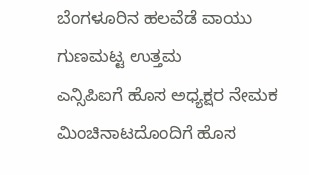ಬೆಂಗಳೂರಿನ ಹಲವೆಡೆ ವಾಯು ಗುಣಮಟ್ಟ ಉತ್ತಮ
ಎನ್ಸಿಪಿಐಗೆ ಹೊಸ ಅಧ್ಯಕ್ಷರ ನೇಮಕ
ಮಿಂಚಿನಾಟದೊಂದಿಗೆ ಹೊಸ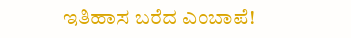ಇತಿಹಾಸ ಬರೆದ ಎಂಬಾಪೆ!